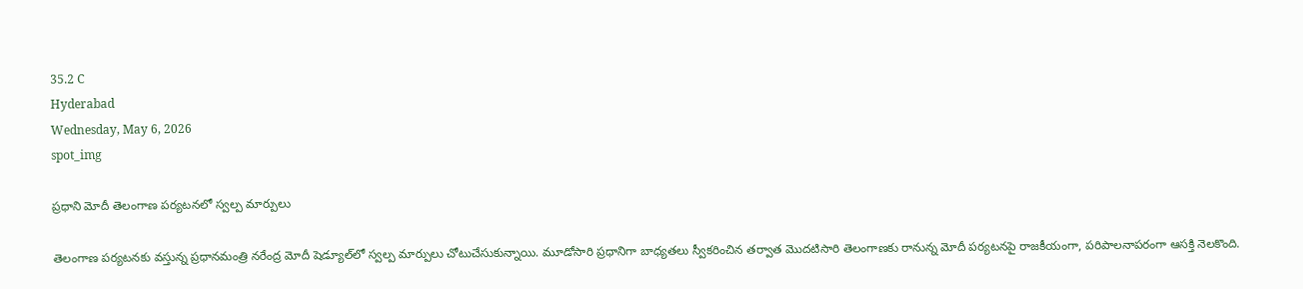35.2 C
Hyderabad
Wednesday, May 6, 2026
spot_img

ప్రధాని మోదీ తెలంగాణ పర్యటనలో స్వల్ప మార్పులు

తెలంగాణ పర్యటనకు వస్తున్న ప్రధానమంత్రి నరేంద్ర మోదీ షెడ్యూల్‌లో స్వల్ప మార్పులు చోటుచేసుకున్నాయి. మూడోసారి ప్రధానిగా బాధ్యతలు స్వీకరించిన తర్వాత మొదటిసారి తెలంగాణకు రానున్న మోదీ పర్యటనపై రాజకీయంగా, పరిపాలనాపరంగా ఆసక్తి నెలకొంది.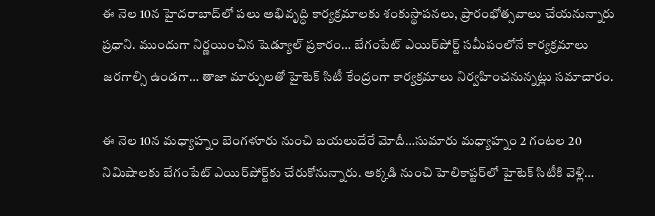ఈ నెల 10న హైదరాబాద్‌లో పలు అభివృద్ధి కార్యక్రమాలకు శంకుస్థాపనలు, ప్రారంభోత్సవాలు చేయనున్నారు ప్రధాని. ముందుగా నిర్ణయించిన షెడ్యూల్ ప్రకారం… బేగంపేట్ ఎయిర్‌పోర్ట్ సమీపంలోనే కార్యక్రమాలు జరగాల్సి ఉండగా… తాజా మార్పులతో హైటెక్ సిటీ కేంద్రంగా కార్యక్రమాలు నిర్వహించనున్నట్లు సమాచారం.

ఈ నెల 10న మధ్యాహ్నం బెంగళూరు నుంచి బయలుదేరే మోదీ…సుమారు మధ్యాహ్నం 2 గంటల 20 నిమిషాలకు బేగంపేట్ ఎయిర్‌పోర్ట్‌కు చేరుకోనున్నారు. అక్కడి నుంచి హెలికాప్టర్‌లో హైటెక్ సిటీకి వెళ్లి…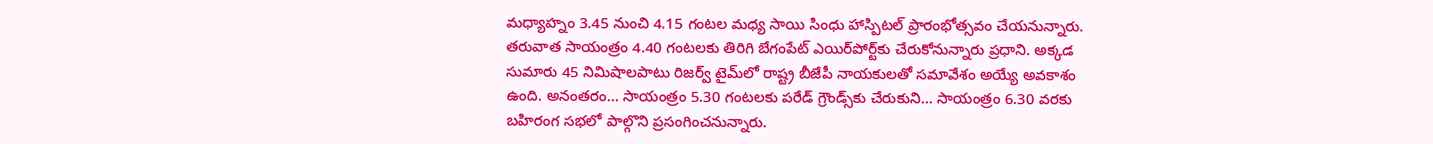మధ్యాహ్నం 3.45 నుంచి 4.15 గంటల మధ్య సాయి సింధు హాస్పిటల్ ప్రారంభోత్సవం చేయనున్నారు. తరువాత సాయంత్రం 4.40 గంటలకు తిరిగి బేగంపేట్ ఎయిర్‌పోర్ట్‌కు చేరుకోనున్నారు ప్రధాని. అక్కడ సుమారు 45 నిమిషాలపాటు రిజర్వ్ టైమ్‌లో రాష్ట్ర బీజేపీ నాయకులతో సమావేశం అయ్యే అవకాశం ఉంది. అనంతరం… సాయంత్రం 5.30 గంటలకు పరేడ్ గ్రౌండ్స్‌కు చేరుకుని… సాయంత్రం 6.30 వరకు బహిరంగ సభలో పాల్గొని ప్రసంగించనున్నారు.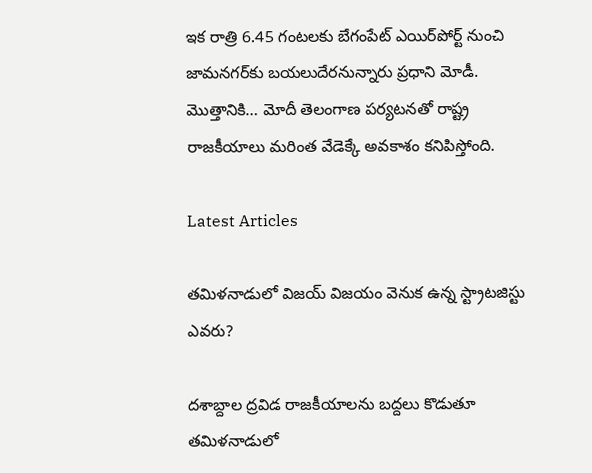ఇక రాత్రి 6.45 గంటలకు బేగంపేట్ ఎయిర్‌పోర్ట్ నుంచి జామనగర్‌కు బయలుదేరనున్నారు ప్రధాని మోడీ. మొత్తానికి… మోదీ తెలంగాణ పర్యటనతో రాష్ట్ర రాజకీయాలు మరింత వేడెక్కే అవకాశం కనిపిస్తోంది.

Latest Articles

తమిళనాడులో విజయ్ విజయం వెనుక ఉన్న స్ట్రాటజిస్టు ఎవరు?

దశాబ్దాల ద్రవిడ రాజకీయాలను బద్దలు కొడుతూ తమిళనాడులో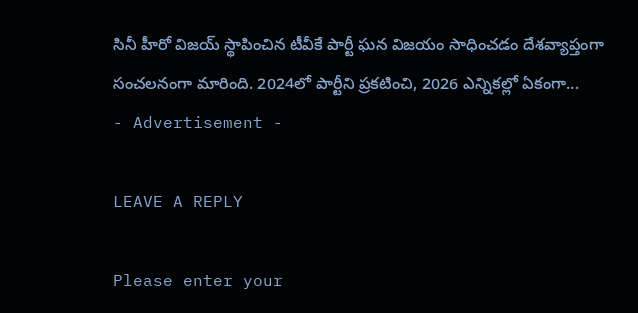సినీ హీరో విజయ్ స్థాపించిన టీవీకే పార్టీ ఘన విజయం సాధించడం దేశవ్యాప్తంగా సంచలనంగా మారింది. 2024లో పార్టీని ప్రకటించి, 2026 ఎన్నికల్లో ఏకంగా...
- Advertisement -

LEAVE A REPLY

Please enter your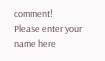comment!
Please enter your name here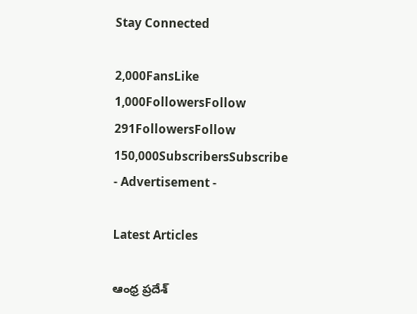Stay Connected

2,000FansLike
1,000FollowersFollow
291FollowersFollow
150,000SubscribersSubscribe
- Advertisement -

Latest Articles

ఆంధ్ర ప్రదేశ్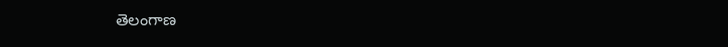తెలంగాణ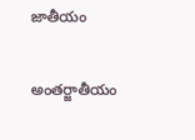జాతీయం

అంతర్జాతీయం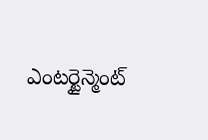ఎంటర్టైన్మెంట్